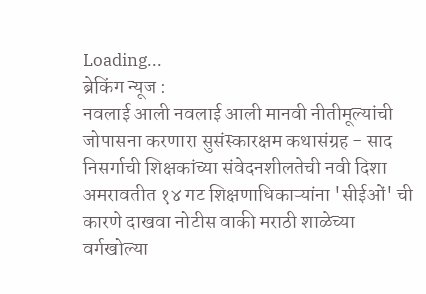Loading...
ब्रेकिंग न्यूज :
नवलाई आली नवलाई आली मानवी नीतीमूल्यांची जोपासना करणारा सुसंस्कारक्षम कथासंग्रह - साद निसर्गाची शिक्षकांच्या संवेदनशीलतेची नवी दिशा अमरावतीत १४ गट शिक्षणाधिकाऱ्यांना 'सीईओं' ची कारणे दाखवा नोटीस वाकी मराठी शाळेच्या वर्गखोल्या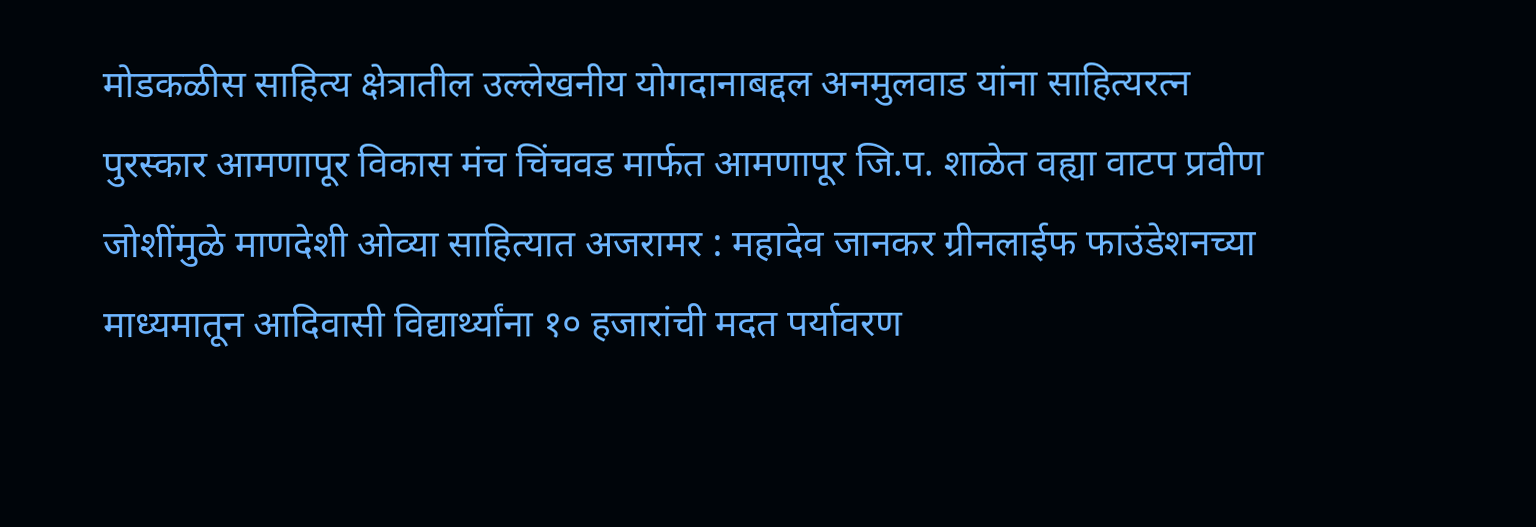मोडकळीस साहित्य क्षेत्रातील उल्लेखनीय योगदानाबद्दल अनमुलवाड यांना साहित्यरत्न पुरस्कार आमणापूर विकास मंच चिंचवड मार्फत आमणापूर जि.प. शाळेत वह्या वाटप प्रवीण जोशींमुळे माणदेशी ओव्या साहित्यात अजरामर : महादेव जानकर ग्रीनलाईफ फाउंडेशनच्या माध्यमातून आदिवासी विद्यार्थ्यांना १० हजारांची मदत पर्यावरण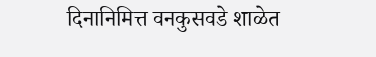दिनानिमित्त वनकुसवडे शाळेत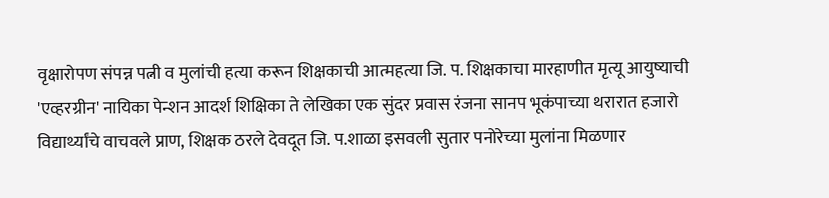वृक्षारोपण संपन्न पत्नी व मुलांची हत्या करून शिक्षकाची आत्महत्या जि. प. शिक्षकाचा मारहाणीत मृत्यू आयुष्याची 'एव्हरग्रीन' नायिका पेन्शन आदर्श शिक्षिका ते लेखिका एक सुंदर प्रवास रंजना सानप भूकंपाच्या थरारात हजारो विद्यार्थ्यांचे वाचवले प्राण, शिक्षक ठरले देवदूत जि. प.शाळा इसवली सुतार पनोरेच्या मुलांना मिळणार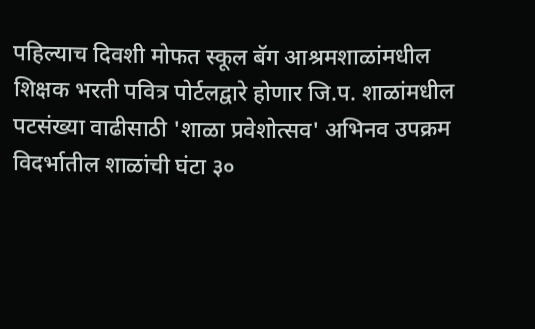पहिल्याच दिवशी मोफत स्कूल बॅग आश्रमशाळांमधील शिक्षक भरती पवित्र पोर्टलद्वारे होणार जि.प. शाळांमधील पटसंख्या वाढीसाठी 'शाळा प्रवेशोत्सव' अभिनव उपक्रम विदर्भातील शाळांची घंटा ३०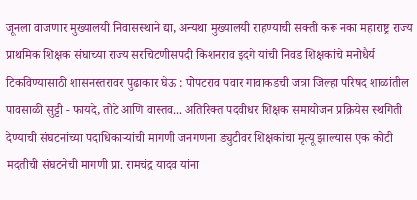जूनला वाजणार मुख्यालयी निवासस्थाने द्या, अन्यथा मुख्यालयी राहण्याची सक्ती करू नका महाराष्ट्र राज्य प्राथमिक शिक्षक संघाच्या राज्य सरचिटणीसपदी किशनराव इदगे यांची निवड शिक्षकांचे मनोधैर्य टिकविण्यासाठी शासनस्तरावर पुढाकार घेऊ : पोपटराव पवार गावाकडची जत्रा जिल्हा परिषद शाळांतील पावसाळी सुट्टी - फायदे, तोटे आणि वास्तव... अतिरिक्त पदवीधर शिक्षक समायोजन प्रक्रियेस स्थगिती देण्याची संघटनांच्या पदाधिकाऱ्यांची मागणी जनगणना ड्युटीवर शिक्षकांचा मृत्यू झाल्यास एक कोटी मदतीची संघटनेची मागणी प्रा. रामचंद्र यादव यांना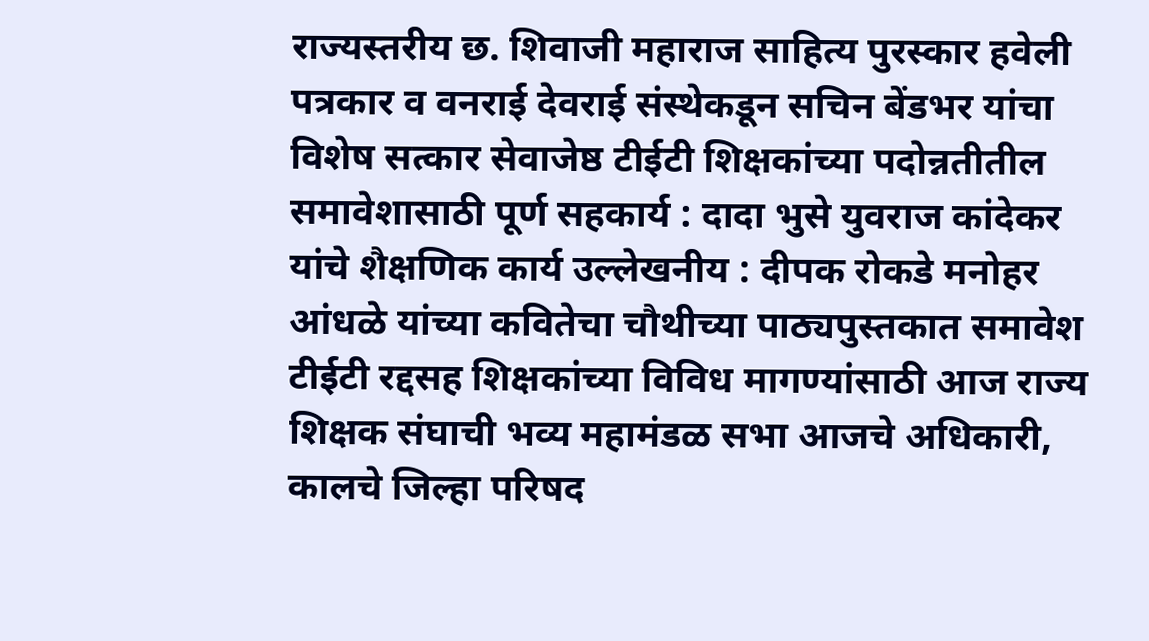राज्यस्तरीय छ. शिवाजी महाराज साहित्य पुरस्कार हवेली पत्रकार व वनराई देवराई संस्थेकडून सचिन बेंडभर यांचा विशेष सत्कार सेवाजेष्ठ टीईटी शिक्षकांच्या पदोन्नतीतील समावेशासाठी पूर्ण सहकार्य : दादा भुसे युवराज कांदेकर यांचे शैक्षणिक कार्य उल्लेखनीय : दीपक रोकडे मनोहर आंधळे यांच्या कवितेचा चौथीच्या पाठ्यपुस्तकात समावेश टीईटी रद्दसह शिक्षकांच्या विविध मागण्यांसाठी आज राज्य शिक्षक संघाची भव्य महामंडळ सभा आजचे अधिकारी, कालचे जिल्हा परिषद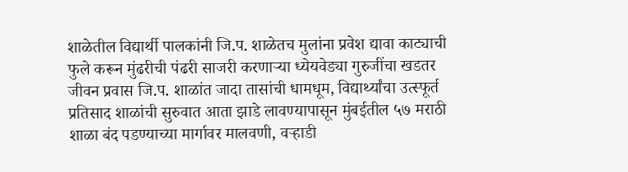शाळेतील विद्यार्थी पालकांनी जि.प. शाळेतच मुलांना प्रवेश द्यावा काट्याची फुले करून मुंढरीची पंढरी साजरी करणाऱ्या ध्येयवेड्या गुरुजींचा खडतर जीवन प्रवास जि.प. शाळांत जादा तासांची धामधूम, विद्यार्थ्यांचा उत्स्फूर्त प्रतिसाद शाळांची सुरुवात आता झाडे लावण्यापासून मुंबईतील ५७ मराठी शाळा बंद पडण्याच्या मार्गावर मालवणी, वऱ्हाडी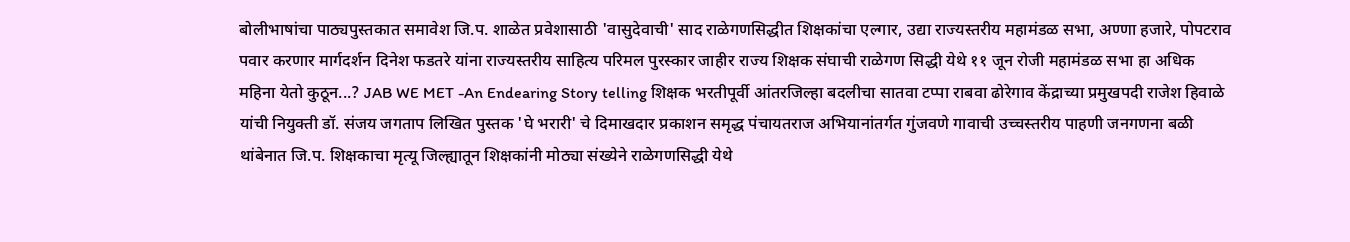बोलीभाषांचा पाठ्यपुस्तकात समावेश जि.प. शाळेत प्रवेशासाठी 'वासुदेवाची' साद राळेगणसिद्धीत शिक्षकांचा एल्गार, उद्या राज्यस्तरीय महामंडळ सभा, अण्णा हजारे, पोपटराव पवार करणार मार्गदर्शन दिनेश फडतरे यांना राज्यस्तरीय साहित्य परिमल पुरस्कार जाहीर राज्य शिक्षक संघाची राळेगण सिद्धी येथे ११ जून रोजी महामंडळ सभा हा अधिक महिना येतो कुठून...? JAB WE MET -An Endearing Story telling शिक्षक भरतीपूर्वी आंतरजिल्हा बदलीचा सातवा टप्पा राबवा ढोरेगाव केंद्राच्या प्रमुखपदी राजेश हिवाळे यांची नियुक्ती डॉ. संजय जगताप लिखित पुस्तक 'घे भरारी' चे दिमाखदार प्रकाशन समृद्ध पंचायतराज अभियानांतर्गत गुंजवणे गावाची उच्चस्तरीय पाहणी जनगणना बळी थांबेनात जि.प. शिक्षकाचा मृत्यू जिल्ह्यातून शिक्षकांनी मोठ्या संख्येने राळेगणसिद्धी येथे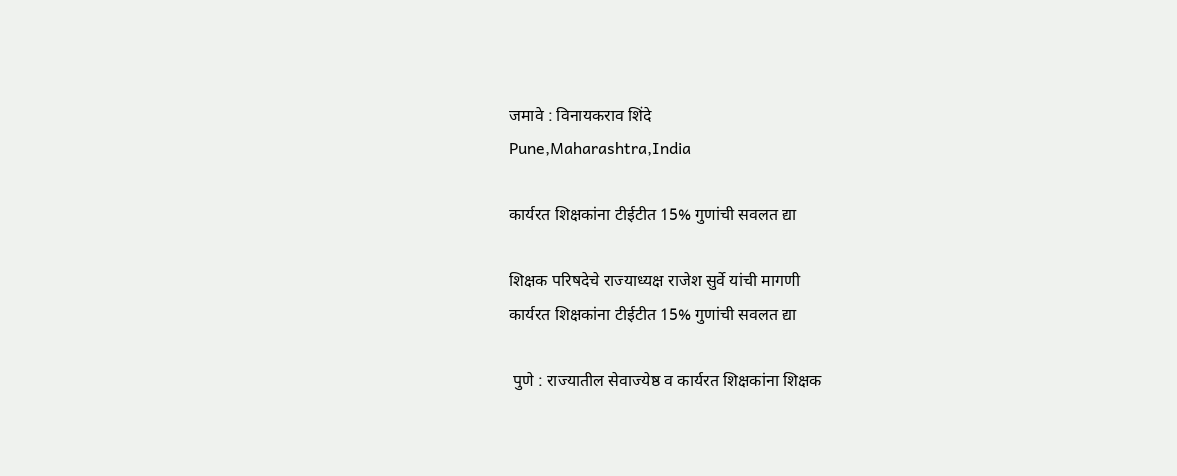जमावे : विनायकराव शिंदे
Pune,Maharashtra,India

कार्यरत शिक्षकांना टीईटीत 15% गुणांची सवलत द्या

शिक्षक परिषदेचे राज्याध्यक्ष राजेश सुर्वे यांची मागणी
कार्यरत शिक्षकांना टीईटीत 15% गुणांची सवलत द्या

 पुणे : राज्यातील सेवाज्येष्ठ व कार्यरत शिक्षकांना शिक्षक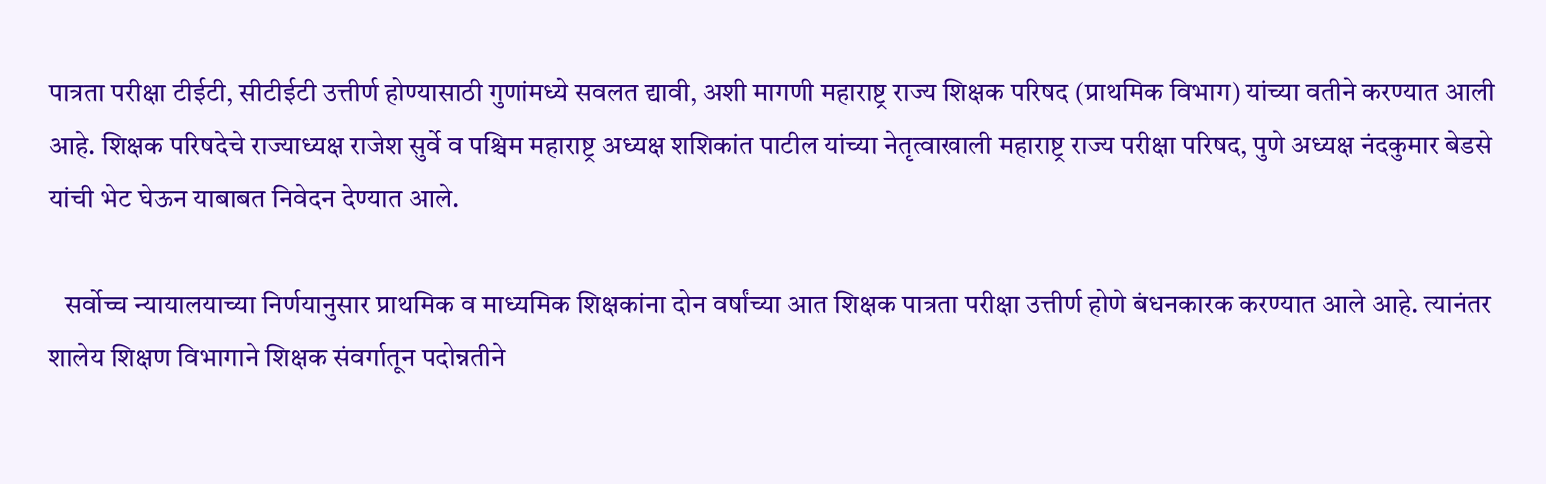पात्रता परीक्षा टीईटी, सीटीईटी उत्तीर्ण होण्यासाठी गुणांमध्ये सवलत द्यावी, अशी मागणी महाराष्ट्र राज्य शिक्षक परिषद (प्राथमिक विभाग) यांच्या वतीने करण्यात आली आहे. शिक्षक परिषदेचे राज्याध्यक्ष राजेश सुर्वे व पश्चिम महाराष्ट्र अध्यक्ष शशिकांत पाटील यांच्या नेतृत्वाखाली महाराष्ट्र राज्य परीक्षा परिषद, पुणे अध्यक्ष नंदकुमार बेडसे यांची भेट घेऊन याबाबत निवेदन देण्यात आले.

   सर्वोच्च न्यायालयाच्या निर्णयानुसार प्राथमिक व माध्यमिक शिक्षकांना दोन वर्षांच्या आत शिक्षक पात्रता परीक्षा उत्तीर्ण होणे बंधनकारक करण्यात आले आहे. त्यानंतर शालेय शिक्षण विभागाने शिक्षक संवर्गातून पदोन्नतीने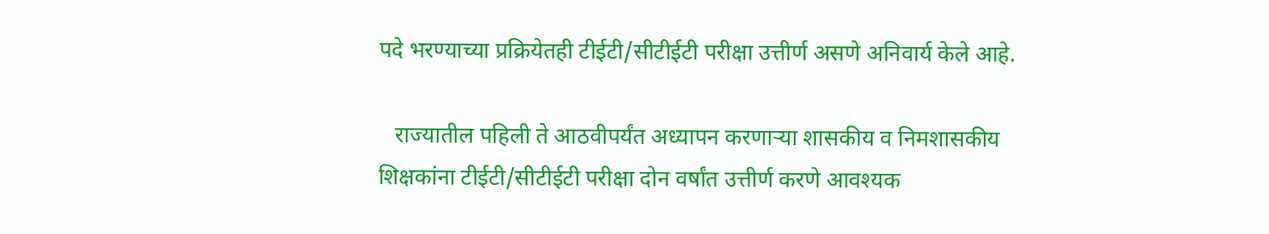पदे भरण्याच्या प्रक्रियेतही टीईटी/सीटीईटी परीक्षा उत्तीर्ण असणे अनिवार्य केले आहे.

   राज्यातील पहिली ते आठवीपर्यंत अध्यापन करणाऱ्या शासकीय व निमशासकीय शिक्षकांना टीईटी/सीटीईटी परीक्षा दोन वर्षांत उत्तीर्ण करणे आवश्यक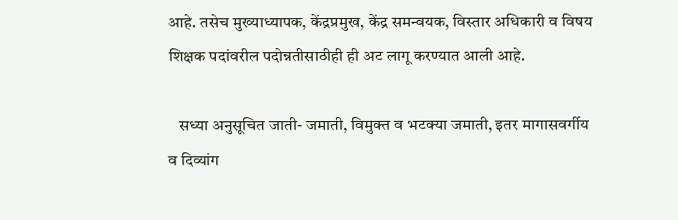आहे. तसेच मुख्याध्यापक, केंद्रप्रमुख, केंद्र समन्वयक, विस्तार अधिकारी व विषय शिक्षक पदांवरील पदोन्नतीसाठीही ही अट लागू करण्यात आली आहे.

   सध्या अनुसूचित जाती- जमाती, विमुक्त व भटक्या जमाती, इतर मागासवर्गीय व दिव्यांग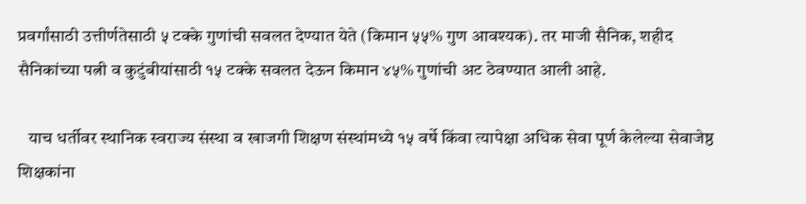प्रवर्गांसाठी उत्तीर्णतेसाठी ५ टक्के गुणांची सवलत देण्यात येते (किमान ५५% गुण आवश्यक). तर माजी सैनिक, शहीद सैनिकांच्या पत्नी व कुटुंबीयांसाठी १५ टक्के सवलत देऊन किमान ४५% गुणांची अट ठेवण्यात आली आहे.

   याच धर्तीवर स्थानिक स्वराज्य संस्था व खाजगी शिक्षण संस्थांमध्ये १५ वर्षे किंवा त्यापेक्षा अधिक सेवा पूर्ण केलेल्या सेवाजेष्ठ शिक्षकांना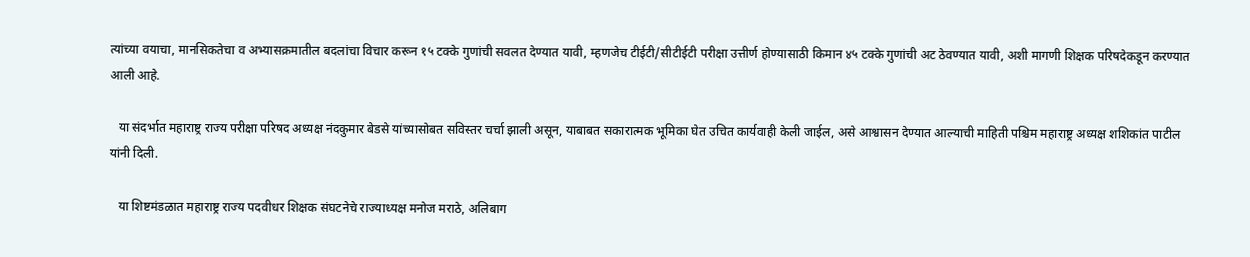त्यांच्या वयाचा, मानसिकतेचा व अभ्यासक्रमातील बदलांचा विचार करून १५ टक्के गुणांची सवलत देण्यात यावी, म्हणजेच टीईटी/सीटीईटी परीक्षा उत्तीर्ण होण्यासाठी किमान ४५ टक्के गुणांची अट ठेवण्यात यावी, अशी मागणी शिक्षक परिषदेकडून करण्यात आली आहे.

   या संदर्भात महाराष्ट्र राज्य परीक्षा परिषद अध्यक्ष नंदकुमार बेडसे यांच्यासोबत सविस्तर चर्चा झाली असून, याबाबत सकारात्मक भूमिका घेत उचित कार्यवाही केली जाईल, असे आश्वासन देण्यात आल्याची माहिती पश्चिम महाराष्ट्र अध्यक्ष शशिकांत पाटील यांनी दिली.

   या शिष्टमंडळात महाराष्ट्र राज्य पदवीधर शिक्षक संघटनेचे राज्याध्यक्ष मनोज मराठे, अलिबाग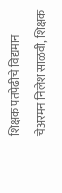शिक्षक पतपेढीचे विद्यमान चेअरमन निलेश साळवी, शिक्षक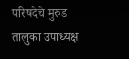परिषदेचे मुरुड तालुका उपाध्यक्ष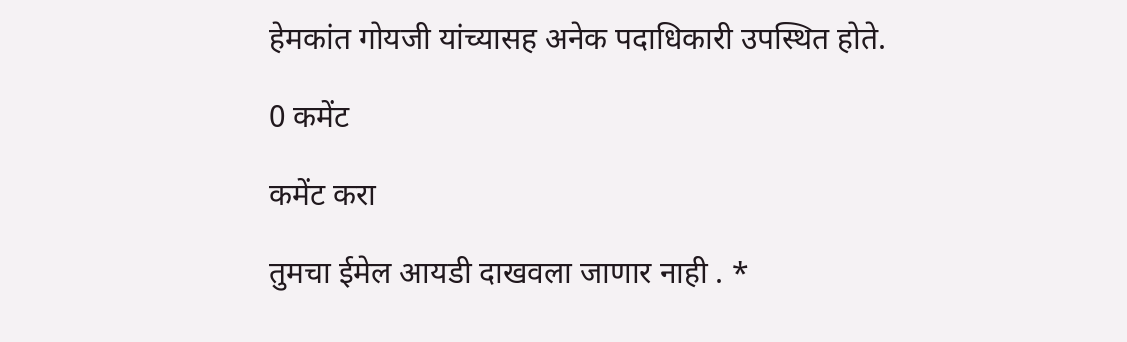हेमकांत गोयजी यांच्यासह अनेक पदाधिकारी उपस्थित होते.

0 कमेंट

कमेंट करा

तुमचा ईमेल आयडी दाखवला जाणार नाही . *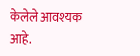केलेले आवश्यक आहे.